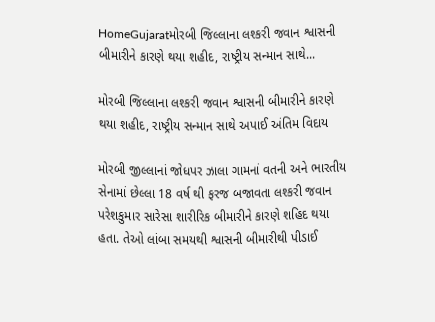HomeGujaratમોરબી જિલ્લાના લશ્કરી જવાન શ્વાસની બીમારીને કારણે થયા શહીદ, રાષ્ટ્રીય સન્માન સાથે...

મોરબી જિલ્લાના લશ્કરી જવાન શ્વાસની બીમારીને કારણે થયા શહીદ, રાષ્ટ્રીય સન્માન સાથે અપાઈ અંતિમ વિદાય

મોરબી જીલ્લાનાં જોધપર ઝાલા ગામનાં વતની અને ભારતીય સેનામાં છેલ્લા 18 વર્ષ થી ફરજ બજાવતા લશ્કરી જવાન પરેશકુમાર સારેસા શારીરિક બીમારીને કારણે શહિદ થયા હતા. તેઓ લાંબા સમયથી શ્વાસની બીમારીથી પીડાઈ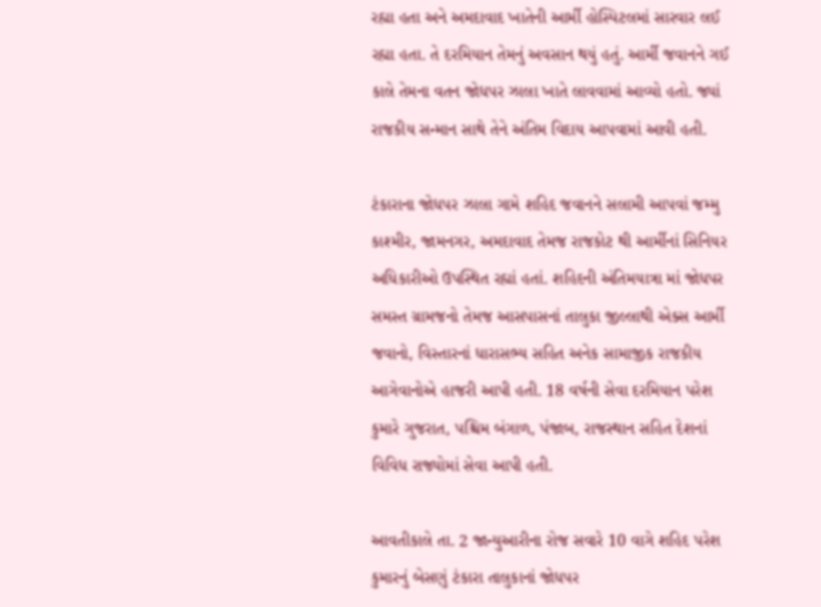રહ્યા હતા અને અમદાવાદ ખાતેની આર્મી હોસ્પિટલમાં સારવાર લઈ રહ્યા હતા. તે દરમિયાન તેમનું અવસાન થયું હતું. આર્મી જવાનને ગઈ કાલે તેમના વતન જોધપર ઝાલા ખાતે લાવવામાં આવ્યો હતો. જ્યાં રાજકીય સન્માન સાથે તેને અંતિમ વિદાય આપવામાં આવી હતી.

ટંકારાના જોધપર ઝાલા ગામે શહિદ જવાનને સલામી આપવાં જમ્મુ કાશ્મીર, જામનગર, અમદાવાદ તેમજ રાજકોટ થી આર્મીનાં સિનિયર અધિકારીઓ ઉપસ્થિત રહ્યાં હતાં. શહિદની અંતિમયાત્રા માં જોધપર સમસ્ત ગ્રામજનો તેમજ આસપાસનાં તાલુકા જીલ્લાથી એક્સ આર્મી જવાનો, વિસ્તારનાં ધારાસભ્ય સહિત અનેક સામાજીક રાજકીય આગેવાનોએ હાજરી આપી હતી. 18 વર્ષની સેવા દરમિયાન પરેશ કુમારે ગુજરાત, પશ્ચિમ બંગાળ, પંજાબ, રાજસ્થાન સહિત દેશનાં વિવિધ રાજ્યોમાં સેવા આપી હતી.

આવતીકાલે તા. 2 જાન્યુઆરીના રોજ સવારે 10 વાગે શહિદ પરેશ કુમારનું બેસણું ટંકારા તાલુકાનાં જોધપર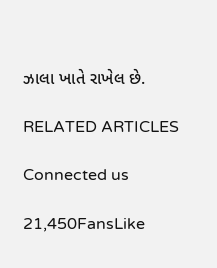ઝાલા ખાતે રાખેલ છે.

RELATED ARTICLES

Connected us

21,450FansLike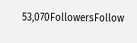53,070FollowersFollow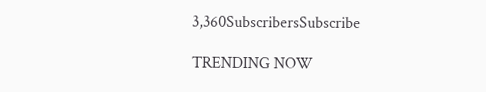3,360SubscribersSubscribe

TRENDING NOW